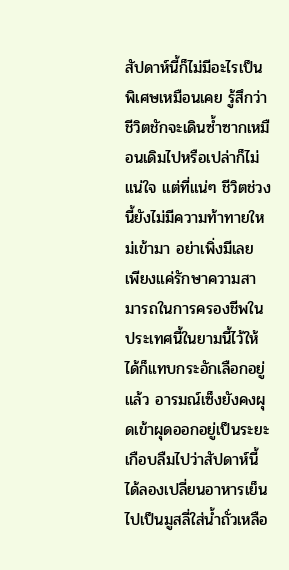สัปดาห์นี้ก็ไม่มีอะไรเป็นพิเศษเหมือนเคย รู้สึกว่าชีวิตชักจะเดินซ้ำซากเหมือนเดิมไปหรือเปล่าก็ไม่แน่ใจ แต่ที่แน่ๆ ชีวิตช่วงนี้ยังไม่มีความท้าทายใหม่เข้ามา อย่าเพิ่งมีเลย เพียงแค่รักษาความสามารถในการครองชีพในประเทศนี้ในยามนี้ไว้ให้ได้ก็แทบกระอักเลือกอยู่แล้ว อารมณ์เซ็งยังคงผุดเข้าผุดออกอยู่เป็นระยะ
เกือบลืมไปว่าสัปดาห์นี้ได้ลองเปลี่ยนอาหารเย็นไปเป็นมูสลี่ใส่น้ำถั่วเหลือ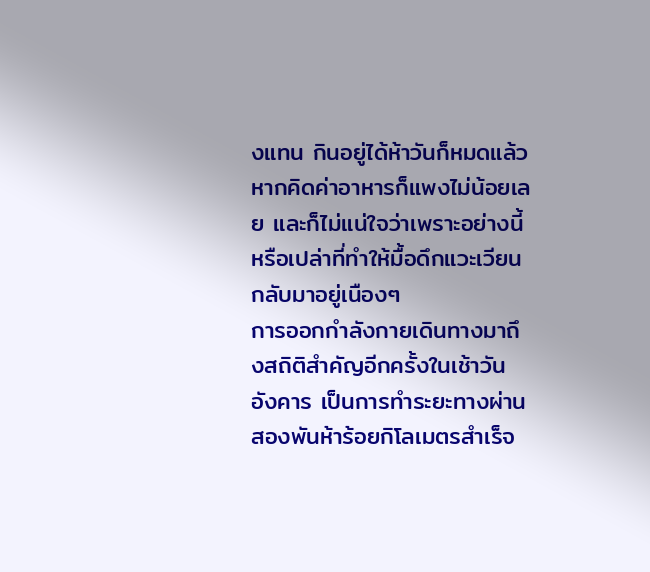งแทน กินอยู่ได้ห้าวันก็หมดแล้ว หากคิดค่าอาหารก็แพงไม่น้อยเลย และก็ไม่แน่ใจว่าเพราะอย่างนี้หรือเปล่าที่ทำให้มื้อดึกแวะเวียนกลับมาอยู่เนืองๆ
การออกกำลังกายเดินทางมาถึงสถิติสำคัญอีกครั้งในเช้าวันอังคาร เป็นการทำระยะทางผ่านสองพันห้าร้อยกิโลเมตรสำเร็จ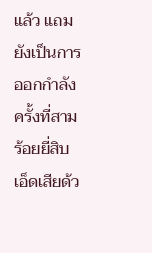แล้ว แถมยังเป็นการออกกำลังครั้งที่สามร้อยยี่สิบเอ็ดเสียด้ว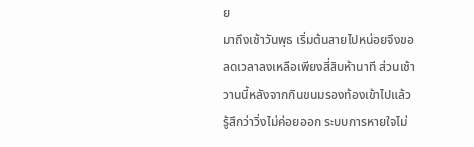ย
มาถึงเช้าวันพุธ เริ่มต้นสายไปหน่อยจึงขอลดเวลาลงเหลือเพียงสี่สิบห้านาที ส่วนเช้าวานนี้หลังจากกินขนมรองท้องเข้าไปแล้วรู้สึกว่าวิ่งไม่ค่อยออก ระบบการหายใจไม่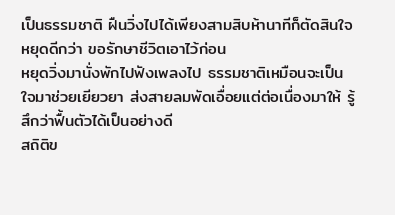เป็นธรรมชาติ ฝืนวิ่งไปได้เพียงสามสิบห้านาทีก็ตัดสินใจหยุดดีกว่า ขอรักษาชีวิตเอาไว้ก่อน
หยุดวิ่งมานั่งพักไปฟังเพลงไป ธรรมชาติเหมือนจะเป็นใจมาช่วยเยียวยา ส่งสายลมพัดเอื่อยแต่ต่อเนื่องมาให้ รู้สึกว่าฟื้นตัวได้เป็นอย่างดี
สถิติข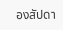องสัปดา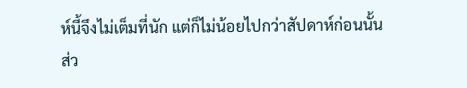ห์นี้จึงไม่เต็มที่นัก แต่ก็ไม่น้อยไปกว่าสัปดาห์ก่อนนั้น
ส่ว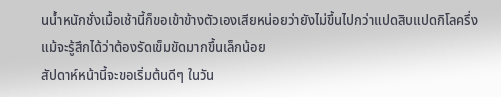นน้ำหนักชั่งเมื้อเช้านี้ก็ขอเข้าข้างตัวเองเสียหน่อยว่ายังไม่ขึ้นไปกว่าแปดสิบแปดกิโลครึ่ง แม้จะรู้สึกได้ว่าต้องรัดเข็มขัดมากขึ้นเล็กน้อย
สัปดาห์หน้านี้จะขอเริ่มต้นดีๆ ในวัน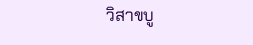วิสาขบู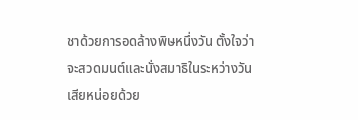ชาด้วยการอดล้างพิษหนึ่งวัน ตั้งใจว่าจะสวดมนต์และนั่งสมาธิในระหว่างวันเสียหน่อยด้วย